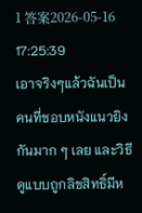1 答案2026-05-16 17:25:39
เอาจริงๆแล้วฉันเป็นคนที่ชอบหนังแนวยิงกันมาก ๆ เลย และวิธีดูแบบถูกลิขสิทธิ์มีห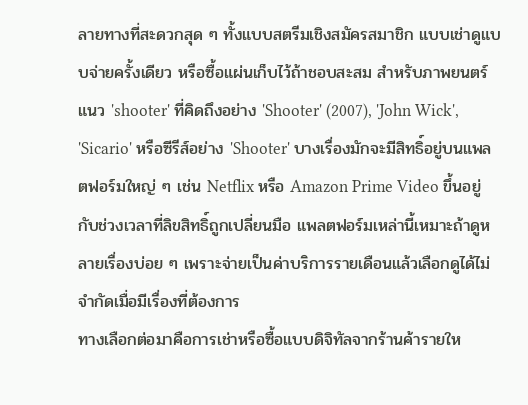ลายทางที่สะดวกสุด ๆ ทั้งแบบสตรีมเชิงสมัครสมาชิก แบบเช่าดูแบบจ่ายครั้งเดียว หรือซื้อแผ่นเก็บไว้ถ้าชอบสะสม สำหรับภาพยนตร์แนว 'shooter' ที่คิดถึงอย่าง 'Shooter' (2007), 'John Wick', 'Sicario' หรือซีรีส์อย่าง 'Shooter' บางเรื่องมักจะมีสิทธิ์อยู่บนแพลตฟอร์มใหญ่ ๆ เช่น Netflix หรือ Amazon Prime Video ขึ้นอยู่กับช่วงเวลาที่ลิขสิทธิ์ถูกเปลี่ยนมือ แพลตฟอร์มเหล่านี้เหมาะถ้าดูหลายเรื่องบ่อย ๆ เพราะจ่ายเป็นค่าบริการรายเดือนแล้วเลือกดูได้ไม่จำกัดเมื่อมีเรื่องที่ต้องการ
ทางเลือกต่อมาคือการเช่าหรือซื้อแบบดิจิทัลจากร้านค้ารายให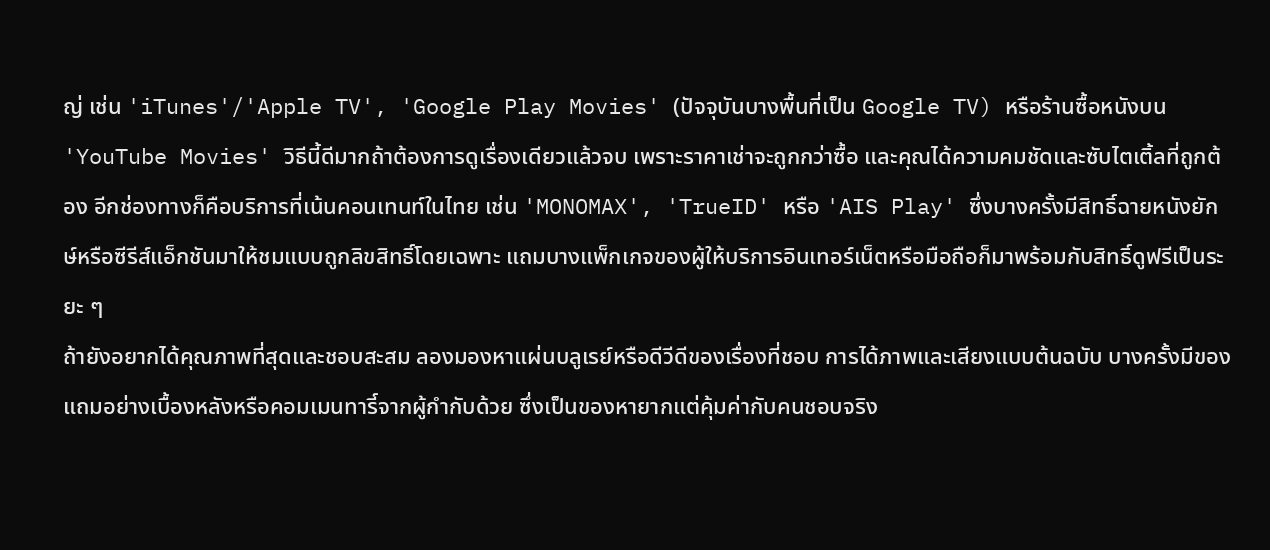ญ่ เช่น 'iTunes'/'Apple TV', 'Google Play Movies' (ปัจจุบันบางพื้นที่เป็น Google TV) หรือร้านซื้อหนังบน 'YouTube Movies' วิธีนี้ดีมากถ้าต้องการดูเรื่องเดียวแล้วจบ เพราะราคาเช่าจะถูกกว่าซื้อ และคุณได้ความคมชัดและซับไตเติ้ลที่ถูกต้อง อีกช่องทางก็คือบริการที่เน้นคอนเทนท์ในไทย เช่น 'MONOMAX', 'TrueID' หรือ 'AIS Play' ซึ่งบางครั้งมีสิทธิ์ฉายหนังยักษ์หรือซีรีส์แอ็กชันมาให้ชมแบบถูกลิขสิทธิ์โดยเฉพาะ แถมบางแพ็กเกจของผู้ให้บริการอินเทอร์เน็ตหรือมือถือก็มาพร้อมกับสิทธิ์ดูฟรีเป็นระยะ ๆ
ถ้ายังอยากได้คุณภาพที่สุดและชอบสะสม ลองมองหาแผ่นบลูเรย์หรือดีวีดีของเรื่องที่ชอบ การได้ภาพและเสียงแบบต้นฉบับ บางครั้งมีของแถมอย่างเบื้องหลังหรือคอมเมนทารี์จากผู้กำกับด้วย ซึ่งเป็นของหายากแต่คุ้มค่ากับคนชอบจริง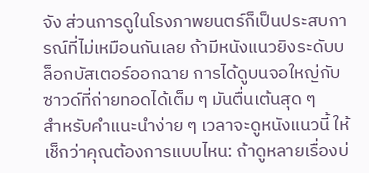จัง ส่วนการดูในโรงภาพยนตร์ก็เป็นประสบการณ์ที่ไม่เหมือนกันเลย ถ้ามีหนังแนวยิงระดับบล็อกบัสเตอร์ออกฉาย การได้ดูบนจอใหญ่กับซาวด์ที่ถ่ายทอดได้เต็ม ๆ มันตื่นเต้นสุด ๆ
สำหรับคำแนะนำง่าย ๆ เวลาจะดูหนังแนวนี้ ให้เช็กว่าคุณต้องการแบบไหน: ถ้าดูหลายเรื่องบ่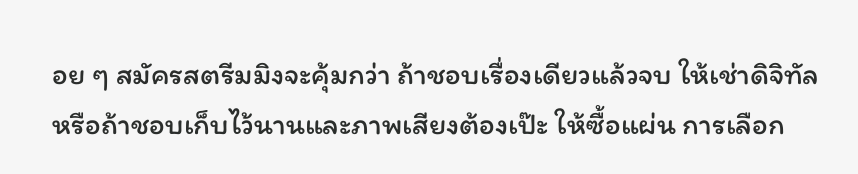อย ๆ สมัครสตรีมมิงจะคุ้มกว่า ถ้าชอบเรื่องเดียวแล้วจบ ให้เช่าดิจิทัล หรือถ้าชอบเก็บไว้นานและภาพเสียงต้องเป๊ะ ให้ซื้อแผ่น การเลือก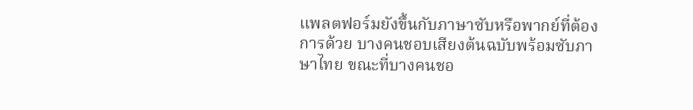แพลตฟอร์มยังขึ้นกับภาษาซับหรือพากย์ที่ต้องการด้วย บางคนชอบเสียงต้นฉบับพร้อมซับภาษาไทย ขณะที่บางคนชอ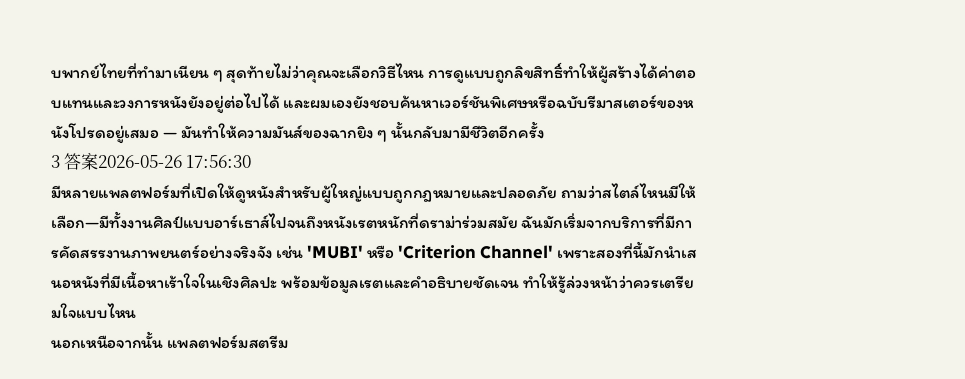บพากย์ไทยที่ทำมาเนียน ๆ สุดท้ายไม่ว่าคุณจะเลือกวิธีไหน การดูแบบถูกลิขสิทธิ์ทำให้ผู้สร้างได้ค่าตอบแทนและวงการหนังยังอยู่ต่อไปได้ และผมเองยังชอบค้นหาเวอร์ชันพิเศษหรือฉบับรีมาสเตอร์ของหนังโปรดอยู่เสมอ — มันทำให้ความมันส์ของฉากยิง ๆ นั้นกลับมามีชีวิตอีกครั้ง
3 答案2026-05-26 17:56:30
มีหลายแพลตฟอร์มที่เปิดให้ดูหนังสำหรับผู้ใหญ่แบบถูกกฎหมายและปลอดภัย ถามว่าสไตล์ไหนมีให้เลือก—มีทั้งงานศิลป์แบบอาร์เธาส์ไปจนถึงหนังเรตหนักที่ดราม่าร่วมสมัย ฉันมักเริ่มจากบริการที่มีการคัดสรรงานภาพยนตร์อย่างจริงจัง เช่น 'MUBI' หรือ 'Criterion Channel' เพราะสองที่นี้มักนำเสนอหนังที่มีเนื้อหาเร้าใจในเชิงศิลปะ พร้อมข้อมูลเรตและคำอธิบายชัดเจน ทำให้รู้ล่วงหน้าว่าควรเตรียมใจแบบไหน
นอกเหนือจากนั้น แพลตฟอร์มสตรีม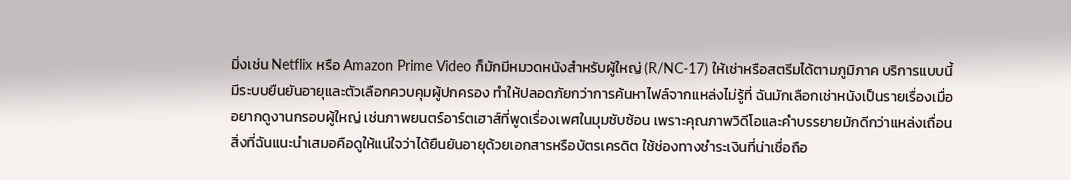มิ่งเช่น Netflix หรือ Amazon Prime Video ก็มักมีหมวดหนังสำหรับผู้ใหญ่ (R/NC-17) ให้เช่าหรือสตรีมได้ตามภูมิภาค บริการแบบนี้มีระบบยืนยันอายุและตัวเลือกควบคุมผู้ปกครอง ทำให้ปลอดภัยกว่าการค้นหาไฟล์จากแหล่งไม่รู้ที่ ฉันมักเลือกเช่าหนังเป็นรายเรื่องเมื่ออยากดูงานกรอบผู้ใหญ่ เช่นภาพยนตร์อาร์ตเฮาส์ที่พูดเรื่องเพศในมุมซับซ้อน เพราะคุณภาพวิดีโอและคำบรรยายมักดีกว่าแหล่งเถื่อน
สิ่งที่ฉันแนะนำเสมอคือดูให้แน่ใจว่าได้ยืนยันอายุด้วยเอกสารหรือบัตรเครดิต ใช้ช่องทางชำระเงินที่น่าเชื่อถือ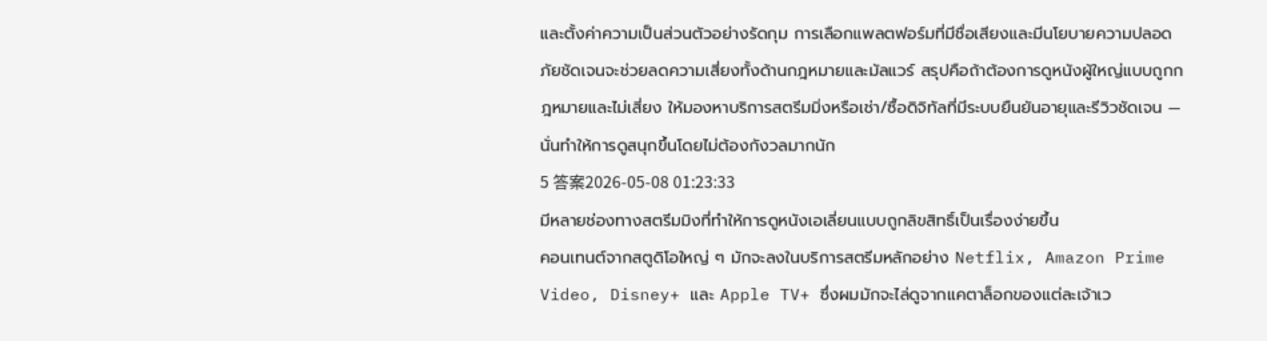และตั้งค่าความเป็นส่วนตัวอย่างรัดกุม การเลือกแพลตฟอร์มที่มีชื่อเสียงและมีนโยบายความปลอดภัยชัดเจนจะช่วยลดความเสี่ยงทั้งด้านกฎหมายและมัลแวร์ สรุปคือถ้าต้องการดูหนังผู้ใหญ่แบบถูกกฎหมายและไม่เสี่ยง ให้มองหาบริการสตรีมมิ่งหรือเช่า/ซื้อดิจิทัลที่มีระบบยืนยันอายุและรีวิวชัดเจน — นั่นทำให้การดูสนุกขึ้นโดยไม่ต้องกังวลมากนัก
5 答案2026-05-08 01:23:33
มีหลายช่องทางสตรีมมิงที่ทำให้การดูหนังเอเลี่ยนแบบถูกลิขสิทธิ์เป็นเรื่องง่ายขึ้น
คอนเทนต์จากสตูดิโอใหญ่ ๆ มักจะลงในบริการสตรีมหลักอย่าง Netflix, Amazon Prime Video, Disney+ และ Apple TV+ ซึ่งผมมักจะไล่ดูจากแคตาล็อกของแต่ละเจ้าเว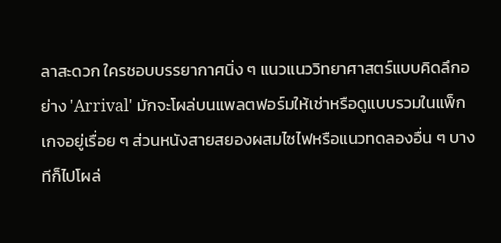ลาสะดวก ใครชอบบรรยากาศนิ่ง ๆ แนวแนววิทยาศาสตร์แบบคิดลึกอย่าง 'Arrival' มักจะโผล่บนแพลตฟอร์มให้เช่าหรือดูแบบรวมในแพ็กเกจอยู่เรื่อย ๆ ส่วนหนังสายสยองผสมไซไฟหรือแนวทดลองอื่น ๆ บางทีก็ไปโผล่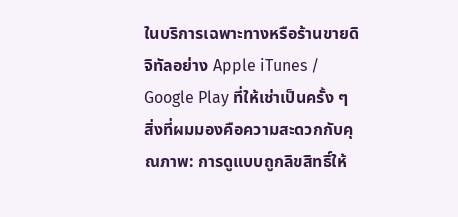ในบริการเฉพาะทางหรือร้านขายดิจิทัลอย่าง Apple iTunes / Google Play ที่ให้เช่าเป็นครั้ง ๆ
สิ่งที่ผมมองคือความสะดวกกับคุณภาพ: การดูแบบถูกลิขสิทธิ์ให้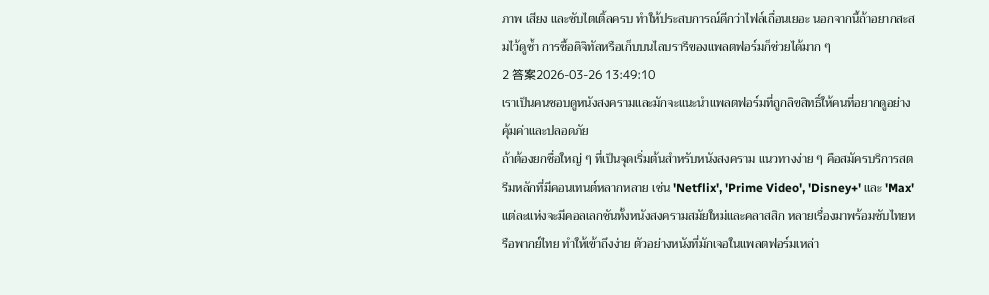ภาพ เสียง และซับไตเติ้ลครบ ทำให้ประสบการณ์ดีกว่าไฟล์เถื่อนเยอะ นอกจากนี้ถ้าอยากสะสมไว้ดูซ้ำ การซื้อดิจิทัลหรือเก็บบนไลบรารีของแพลตฟอร์มก็ช่วยได้มาก ๆ
2 答案2026-03-26 13:49:10
เราเป็นคนชอบดูหนังสงครามและมักจะแนะนำแพลตฟอร์มที่ถูกลิขสิทธิ์ให้คนที่อยากดูอย่างคุ้มค่าและปลอดภัย
ถ้าต้องยกชื่อใหญ่ ๆ ที่เป็นจุดเริ่มต้นสำหรับหนังสงคราม แนวทางง่าย ๆ คือสมัครบริการสตรีมหลักที่มีคอนเทนต์หลากหลาย เช่น 'Netflix', 'Prime Video', 'Disney+' และ 'Max' แต่ละแห่งจะมีคอลเลกชันทั้งหนังสงครามสมัยใหม่และคลาสสิก หลายเรื่องมาพร้อมซับไทยหรือพากย์ไทย ทำให้เข้าถึงง่าย ตัวอย่างหนังที่มักเจอในแพลตฟอร์มเหล่า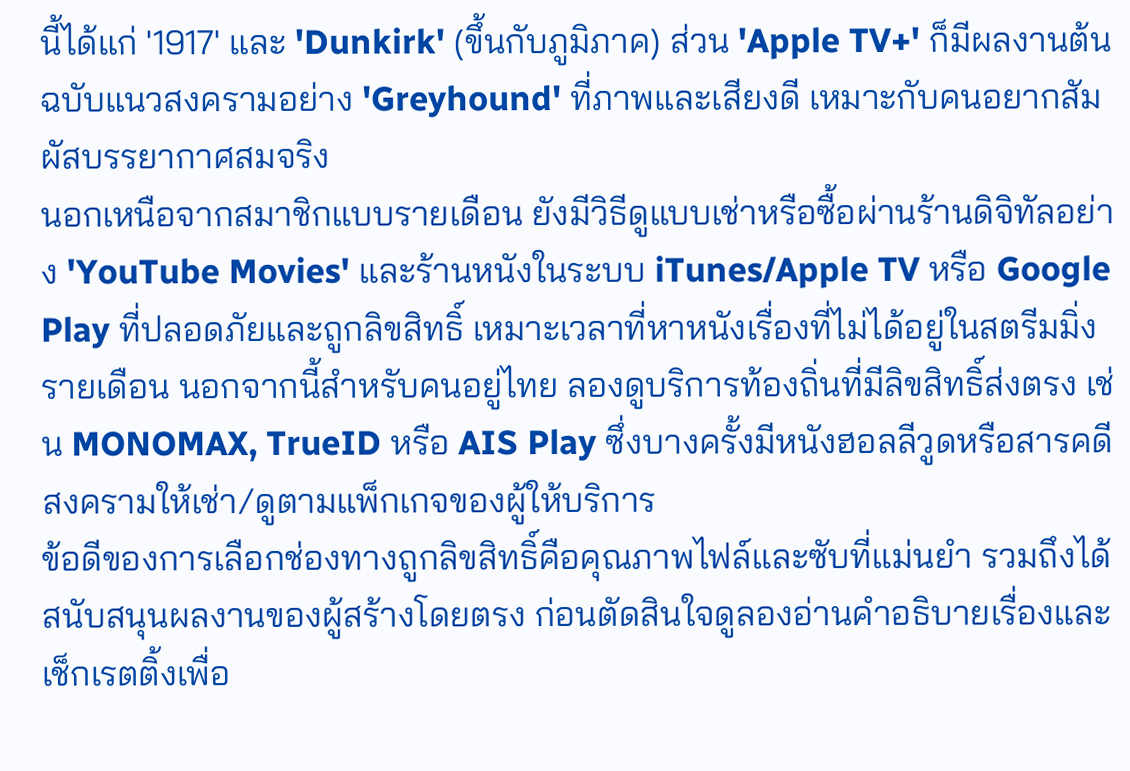นี้ได้แก่ '1917' และ 'Dunkirk' (ขึ้นกับภูมิภาค) ส่วน 'Apple TV+' ก็มีผลงานต้นฉบับแนวสงครามอย่าง 'Greyhound' ที่ภาพและเสียงดี เหมาะกับคนอยากสัมผัสบรรยากาศสมจริง
นอกเหนือจากสมาชิกแบบรายเดือน ยังมีวิธีดูแบบเช่าหรือซื้อผ่านร้านดิจิทัลอย่าง 'YouTube Movies' และร้านหนังในระบบ iTunes/Apple TV หรือ Google Play ที่ปลอดภัยและถูกลิขสิทธิ์ เหมาะเวลาที่หาหนังเรื่องที่ไม่ได้อยู่ในสตรีมมิ่งรายเดือน นอกจากนี้สำหรับคนอยู่ไทย ลองดูบริการท้องถิ่นที่มีลิขสิทธิ์ส่งตรง เช่น MONOMAX, TrueID หรือ AIS Play ซึ่งบางครั้งมีหนังฮอลลีวูดหรือสารคดีสงครามให้เช่า/ดูตามแพ็กเกจของผู้ให้บริการ
ข้อดีของการเลือกช่องทางถูกลิขสิทธิ์คือคุณภาพไฟล์และซับที่แม่นยำ รวมถึงได้สนับสนุนผลงานของผู้สร้างโดยตรง ก่อนตัดสินใจดูลองอ่านคำอธิบายเรื่องและเช็กเรตติ้งเพื่อ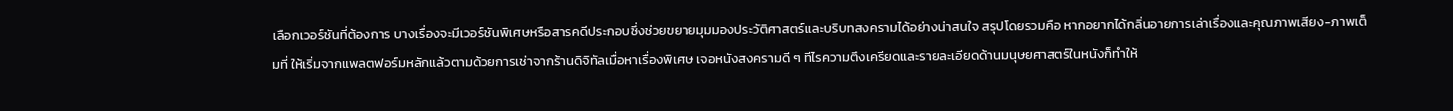เลือกเวอร์ชันที่ต้องการ บางเรื่องจะมีเวอร์ชันพิเศษหรือสารคดีประกอบซึ่งช่วยขยายมุมมองประวัติศาสตร์และบริบทสงครามได้อย่างน่าสนใจ สรุปโดยรวมคือ หากอยากได้กลิ่นอายการเล่าเรื่องและคุณภาพเสียง-ภาพเต็มที่ ให้เริ่มจากแพลตฟอร์มหลักแล้วตามด้วยการเช่าจากร้านดิจิทัลเมื่อหาเรื่องพิเศษ เจอหนังสงครามดี ๆ ทีไรความตึงเครียดและรายละเอียดด้านมนุษยศาสตร์ในหนังก็ทำให้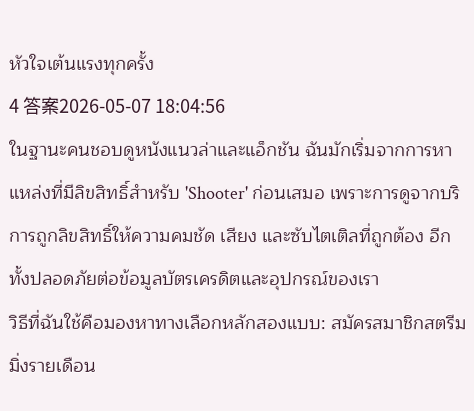หัวใจเต้นแรงทุกครั้ง
4 答案2026-05-07 18:04:56
ในฐานะคนชอบดูหนังแนวล่าและแอ็กชัน ฉันมักเริ่มจากการหาแหล่งที่มีลิขสิทธิ์สำหรับ 'Shooter' ก่อนเสมอ เพราะการดูจากบริการถูกลิขสิทธิ์ให้ความคมชัด เสียง และซับไตเติลที่ถูกต้อง อีกทั้งปลอดภัยต่อข้อมูลบัตรเครดิตและอุปกรณ์ของเรา
วิธีที่ฉันใช้คือมองหาทางเลือกหลักสองแบบ: สมัครสมาชิกสตรีมมิ่งรายเดือน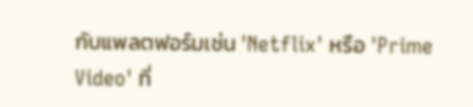กับแพลตฟอร์มเช่น 'Netflix' หรือ 'Prime Video' ที่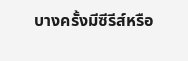บางครั้งมีซีรีส์หรือ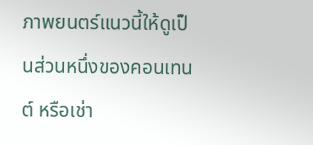ภาพยนตร์แนวนี้ให้ดูเป็นส่วนหนึ่งของคอนเทนต์ หรือเช่า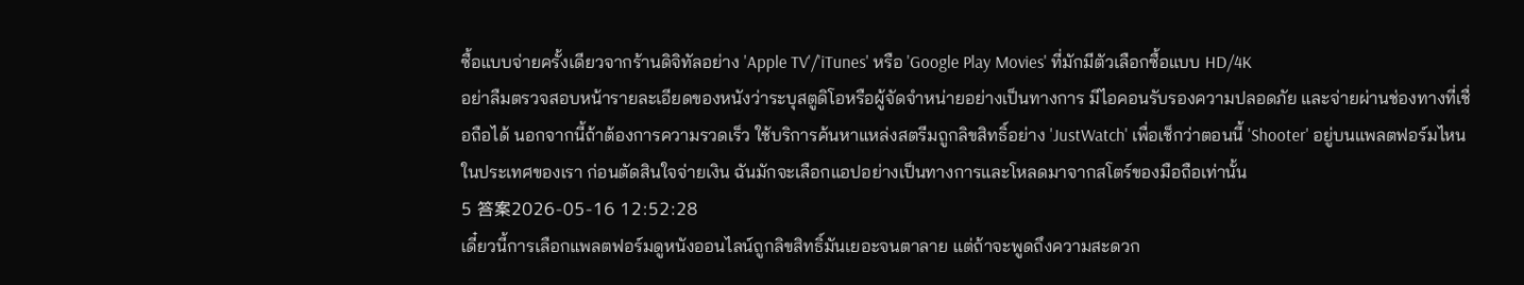ซื้อแบบจ่ายครั้งเดียวจากร้านดิจิทัลอย่าง 'Apple TV'/'iTunes' หรือ 'Google Play Movies' ที่มักมีตัวเลือกซื้อแบบ HD/4K
อย่าลืมตรวจสอบหน้ารายละเอียดของหนังว่าระบุสตูดิโอหรือผู้จัดจำหน่ายอย่างเป็นทางการ มีไอคอนรับรองความปลอดภัย และจ่ายผ่านช่องทางที่เชื่อถือได้ นอกจากนี้ถ้าต้องการความรวดเร็ว ใช้บริการค้นหาแหล่งสตรีมถูกลิขสิทธิ์อย่าง 'JustWatch' เพื่อเช็กว่าตอนนี้ 'Shooter' อยู่บนแพลตฟอร์มไหนในประเทศของเรา ก่อนตัดสินใจจ่ายเงิน ฉันมักจะเลือกแอปอย่างเป็นทางการและโหลดมาจากสโตร์ของมือถือเท่านั้น
5 答案2026-05-16 12:52:28
เดี๋ยวนี้การเลือกแพลตฟอร์มดูหนังออนไลน์ถูกลิขสิทธิ์มันเยอะจนตาลาย แต่ถ้าจะพูดถึงความสะดวก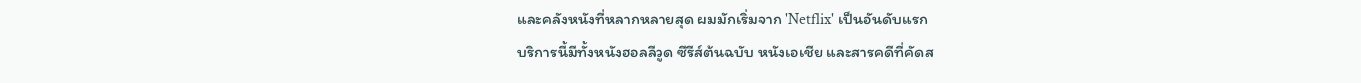และคลังหนังที่หลากหลายสุด ผมมักเริ่มจาก 'Netflix' เป็นอันดับแรก
บริการนี้มีทั้งหนังฮอลลีวูด ซีรีส์ต้นฉบับ หนังเอเชีย และสารคดีที่คัดส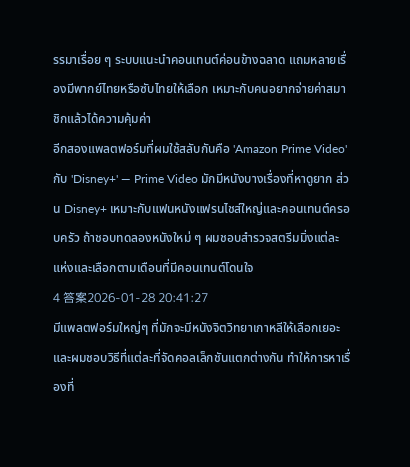รรมาเรื่อย ๆ ระบบแนะนำคอนเทนต์ค่อนข้างฉลาด แถมหลายเรื่องมีพากย์ไทยหรือซับไทยให้เลือก เหมาะกับคนอยากจ่ายค่าสมาชิกแล้วได้ความคุ้มค่า
อีกสองแพลตฟอร์มที่ผมใช้สลับกันคือ 'Amazon Prime Video' กับ 'Disney+' — Prime Video มักมีหนังบางเรื่องที่หาดูยาก ส่วน Disney+ เหมาะกับแฟนหนังแฟรนไชส์ใหญ่และคอนเทนต์ครอบครัว ถ้าชอบทดลองหนังใหม่ ๆ ผมชอบสำรวจสตรีมมิ่งแต่ละแห่งและเลือกตามเดือนที่มีคอนเทนต์โดนใจ
4 答案2026-01-28 20:41:27
มีแพลตฟอร์มใหญ่ๆ ที่มักจะมีหนังจิตวิทยาเกาหลีให้เลือกเยอะ และผมชอบวิธีที่แต่ละที่จัดคอลเล็กชันแตกต่างกัน ทำให้การหาเรื่องที่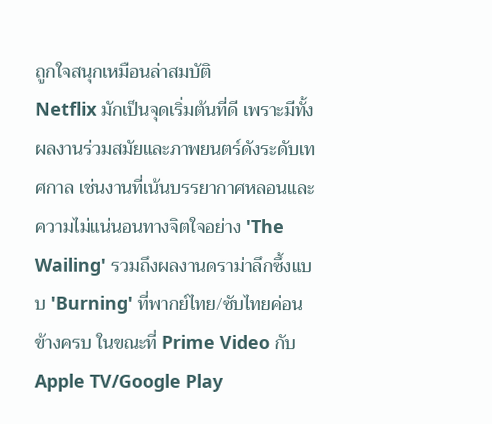ถูกใจสนุกเหมือนล่าสมบัติ
Netflix มักเป็นจุดเริ่มต้นที่ดี เพราะมีทั้งผลงานร่วมสมัยและภาพยนตร์ดังระดับเทศกาล เช่นงานที่เน้นบรรยากาศหลอนและความไม่แน่นอนทางจิตใจอย่าง 'The Wailing' รวมถึงผลงานดราม่าลึกซึ้งแบบ 'Burning' ที่พากย์ไทย/ซับไทยค่อนข้างครบ ในขณะที่ Prime Video กับ Apple TV/Google Play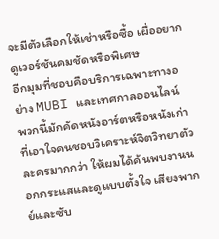จะมีตัวเลือกให้เช่าหรือซื้อ เผื่ออยากดูเวอร์ชันคมชัดหรือพิเศษ
อีกมุมที่ชอบคือบริการเฉพาะทางอย่าง MUBI และเทศกาลออนไลน์ พวกนี้มักคัดหนังอาร์ตหรือหนังเก่าที่เอาใจคนชอบวิเคราะห์จิตวิทยาตัวละครมากกว่า ให้ผมได้ค้นพบงานนอกกระแสและดูแบบตั้งใจ เสียงพากย์และซับ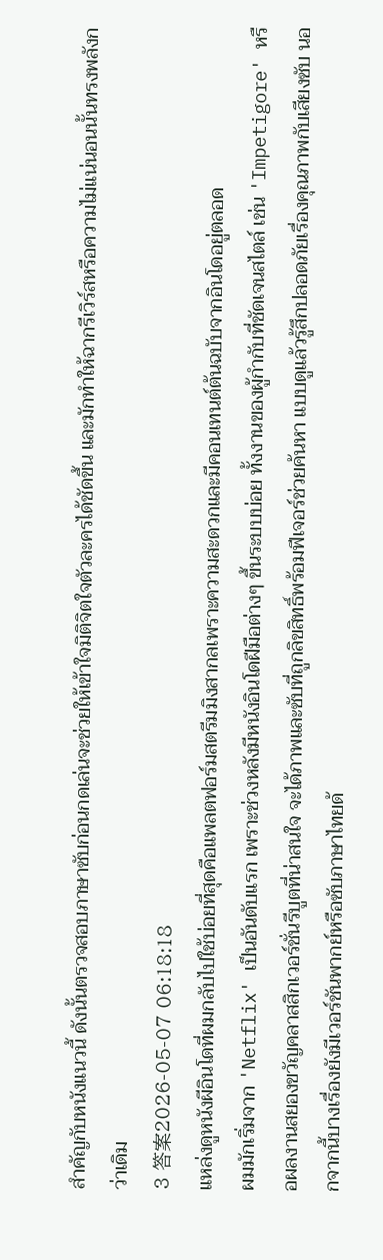สำคัญกับหนังแนวนี้ ดังนั้นตรวจสอบภาษาซับก่อนกดเล่นจะช่วยให้เข้าใจมิติจิตใจตัวละครได้ชัดขึ้น และมักทำให้ฉากรีเวิร์สหรือความไม่แน่นอนนั้นทรงพลังกว่าเดิม
3 答案2026-05-07 06:18:18
แหล่งดูหนังผีอินโดที่ผมกลับไปใช้บ่อยที่สุดคือแพลตฟอร์มสตรีมมิงสากลเพราะความสะดวกและมีคอนเทนต์ต้นฉบับจากอินโดอยู่ตลอด
ผมมักเริ่มจาก 'Netflix' เป็นอันดับแรก เพราะช่วงหลังมีหนังอินโดฝีมือต่างๆ ขึ้นระบบบ่อย ทั้งงานของผู้กำกับที่ชัดเจนสไตล์ เช่น 'Impetigore' หรือผลงานสยองขวัญคลาสสิกเวอร์ชั่นรีบูตที่น่าสนใจ จะได้ภาพและซับที่ถูกลิขสิทธิ์พร้อมฟีเจอร์ช่วยค้นหา แบบดูแล้วรู้สึกปลอดภัยเรื่องคุณภาพกับเสียงซับ นอกจากนี้บางเรื่องยังมีเวอร์ชันพากย์หรือซับภาษาไทยด้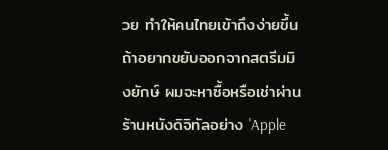วย ทำให้คนไทยเข้าถึงง่ายขึ้น
ถ้าอยากขยับออกจากสตรีมมิงยักษ์ ผมจะหาซื้อหรือเช่าผ่านร้านหนังดิจิทัลอย่าง 'Apple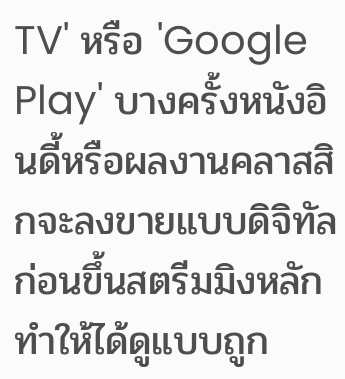TV' หรือ 'Google Play' บางครั้งหนังอินดี้หรือผลงานคลาสสิกจะลงขายแบบดิจิทัลก่อนขึ้นสตรีมมิงหลัก ทำให้ได้ดูแบบถูก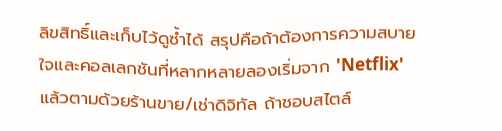ลิขสิทธิ์และเก็บไว้ดูซ้ำได้ สรุปคือถ้าต้องการความสบายใจและคอลเลกชันที่หลากหลายลองเริ่มจาก 'Netflix' แล้วตามด้วยร้านขาย/เช่าดิจิทัล ถ้าชอบสไตล์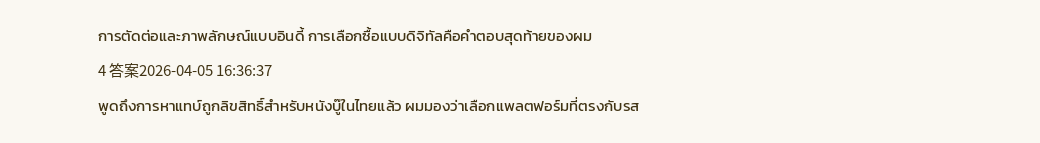การตัดต่อและภาพลักษณ์แบบอินดี้ การเลือกซื้อแบบดิจิทัลคือคำตอบสุดท้ายของผม
4 答案2026-04-05 16:36:37
พูดถึงการหาแทบ์ถูกลิขสิทธิ์สำหรับหนังบู๊ในไทยแล้ว ผมมองว่าเลือกแพลตฟอร์มที่ตรงกับรส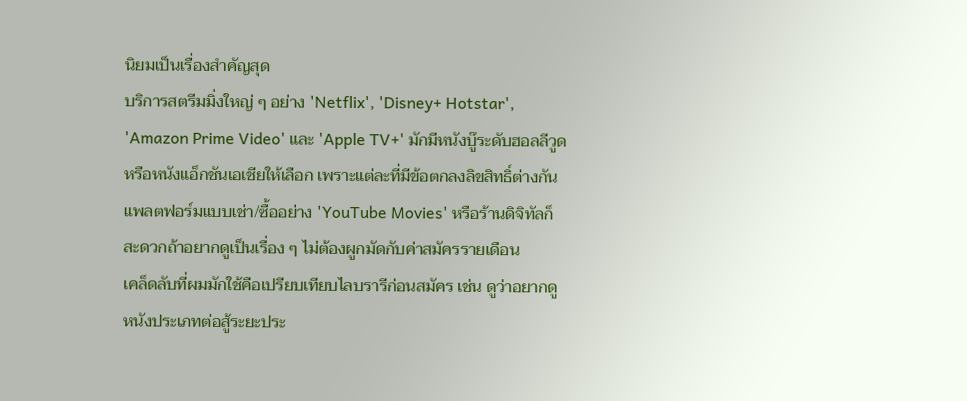นิยมเป็นเรื่องสำคัญสุด
บริการสตรีมมิ่งใหญ่ ๆ อย่าง 'Netflix', 'Disney+ Hotstar', 'Amazon Prime Video' และ 'Apple TV+' มักมีหนังบู๊ระดับฮอลลีวูดหรือหนังแอ็กชันเอเชียให้เลือก เพราะแต่ละที่มีข้อตกลงลิขสิทธิ์ต่างกัน แพลตฟอร์มแบบเช่า/ซื้ออย่าง 'YouTube Movies' หรือร้านดิจิทัลก็สะดวกถ้าอยากดูเป็นเรื่อง ๆ ไม่ต้องผูกมัดกับค่าสมัครรายเดือน
เคล็ดลับที่ผมมักใช้คือเปรียบเทียบไลบรารีก่อนสมัคร เช่น ดูว่าอยากดูหนังประเภทต่อสู้ระยะประ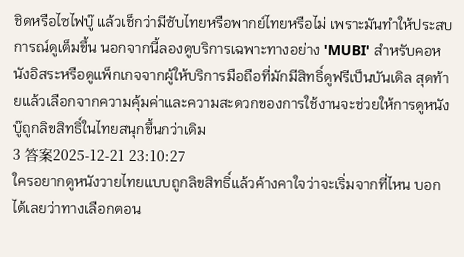ชิดหรือไซไฟบู๊ แล้วเช็กว่ามีซับไทยหรือพากย์ไทยหรือไม่ เพราะมันทำให้ประสบการณ์ดูเต็มขึ้น นอกจากนี้ลองดูบริการเฉพาะทางอย่าง 'MUBI' สำหรับคอหนังอิสระหรือดูแพ็กเกจจากผู้ให้บริการมือถือที่มักมีสิทธิ์ดูฟรีเป็นบันเดิล สุดท้ายแล้วเลือกจากความคุ้มค่าและความสะดวกของการใช้งานจะช่วยให้การดูหนังบู๊ถูกลิขสิทธิ์ในไทยสนุกขึ้นกว่าเดิม
3 答案2025-12-21 23:10:27
ใครอยากดูหนังวายไทยแบบถูกลิขสิทธิ์แล้วค้างคาใจว่าจะเริ่มจากที่ไหน บอกได้เลยว่าทางเลือกตอน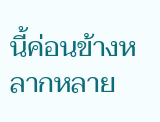นี้ค่อนข้างหลากหลาย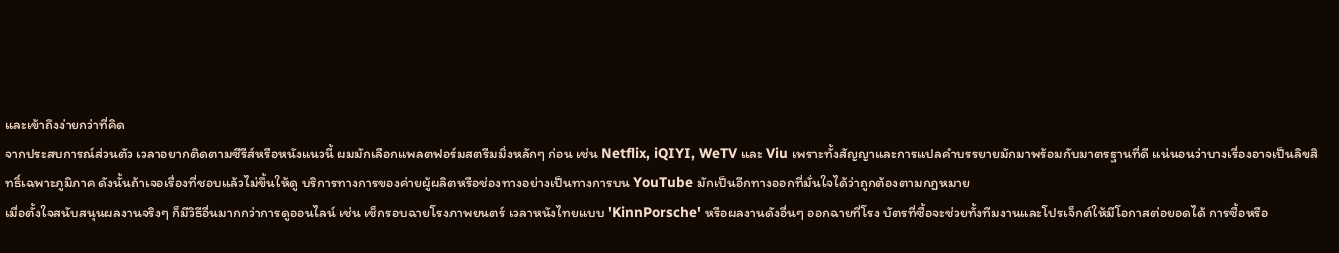และเข้าถึงง่ายกว่าที่คิด
จากประสบการณ์ส่วนตัว เวลาอยากติดตามซีรีส์หรือหนังแนวนี้ ผมมักเลือกแพลตฟอร์มสตรีมมิ่งหลักๆ ก่อน เช่น Netflix, iQIYI, WeTV และ Viu เพราะทั้งสัญญาและการแปลคำบรรยายมักมาพร้อมกับมาตรฐานที่ดี แน่นอนว่าบางเรื่องอาจเป็นลิขสิทธิ์เฉพาะภูมิภาค ดังนั้นถ้าเจอเรื่องที่ชอบแล้วไม่ขึ้นให้ดู บริการทางการของค่ายผู้ผลิตหรือช่องทางอย่างเป็นทางการบน YouTube มักเป็นอีกทางออกที่มั่นใจได้ว่าถูกต้องตามกฎหมาย
เมื่อตั้งใจสนับสนุนผลงานจริงๆ ก็มีวิธีอื่นมากกว่าการดูออนไลน์ เช่น เช็กรอบฉายโรงภาพยนตร์ เวลาหนังไทยแบบ 'KinnPorsche' หรือผลงานดังอื่นๆ ออกฉายที่โรง บัตรที่ซื้อจะช่วยทั้งทีมงานและโปรเจ็กต์ให้มีโอกาสต่อยอดได้ การซื้อหรือ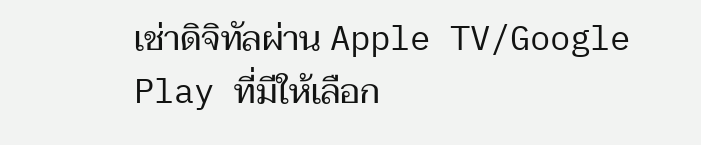เช่าดิจิทัลผ่าน Apple TV/Google Play ที่มีให้เลือก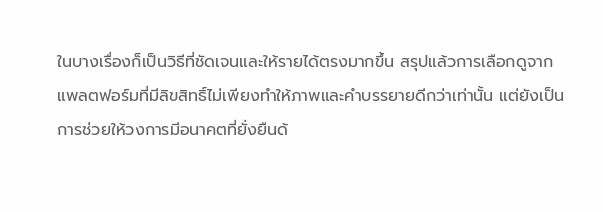ในบางเรื่องก็เป็นวิธีที่ชัดเจนและให้รายได้ตรงมากขึ้น สรุปแล้วการเลือกดูจากแพลตฟอร์มที่มีลิขสิทธิ์ไม่เพียงทำให้ภาพและคำบรรยายดีกว่าเท่านั้น แต่ยังเป็นการช่วยให้วงการมีอนาคตที่ยั่งยืนด้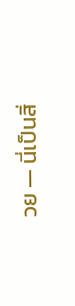วย — นี่เป็นสิ่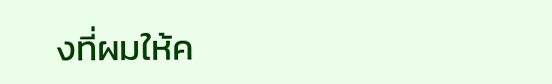งที่ผมให้ค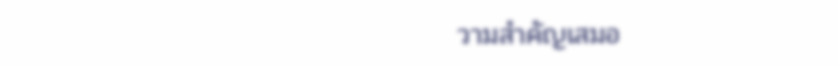วามสำคัญเสมอ